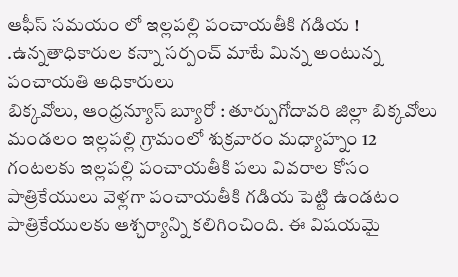ఆఫీస్ సమయం లో ఇల్లపల్లి పంచాయతీకి గడియ !
.ఉన్నతాధికారుల కన్నా సర్పంచ్ మాటే మిన్న అంటున్న పంచాయతి అధికారులు
బిక్కవోలు, ఆంధ్రన్యూస్ బ్యూరో : తూర్పుగోదావరి జిల్లా బిక్కవోలు మండలం ఇల్లపల్లి గ్రామంలో శుక్రవారం మధ్యాహ్నం 12 గంటలకు ఇల్లపల్లి పంచాయతీకి పలు వివరాల కోసం పాత్రికేయులు వెళ్లగా పంచాయతీకి గడియ పెట్టి ఉండటం పాత్రికేయులకు ఆశ్చర్యాన్ని కలిగించింది. ఈ విషయమై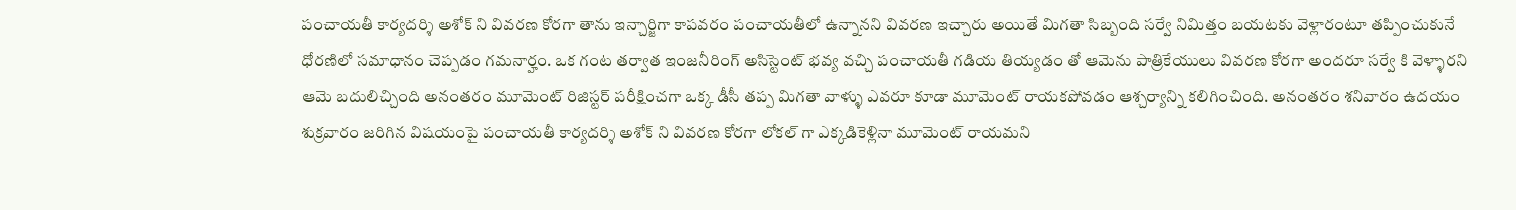పంచాయతీ కార్యదర్శి అశోక్ ని వివరణ కోరగా తాను ఇన్చార్జిగా కాపవరం పంచాయతీలో ఉన్నానని వివరణ ఇచ్చారు అయితే మిగతా సిబ్బంది సర్వే నిమిత్తం బయటకు వెళ్లారంటూ తప్పించుకునే ధోరణిలో సమాధానం చెప్పడం గమనార్హం. ఒక గంట తర్వాత ఇంజనీరింగ్ అసిస్టెంట్ భవ్య వచ్చి పంచాయతీ గడియ తియ్యడం తో ఆమెను పాత్రికేయులు వివరణ కోరగా అందరూ సర్వే కి వెళ్ళారని ఆమె బదులిచ్చింది అనంతరం మూమెంట్ రిజిస్టర్ పరీక్షించగా ఒక్క డీసీ తప్ప మిగతా వాళ్ళు ఎవరూ కూడా మూమెంట్ రాయకపోవడం ఆశ్చర్యాన్ని కలిగించింది. అనంతరం శనివారం ఉదయం శుక్రవారం జరిగిన విషయంపై పంచాయతీ కార్యదర్శి అశోక్ ని వివరణ కోరగా లోకల్ గా ఎక్కడికెళ్లినా మూమెంట్ రాయమని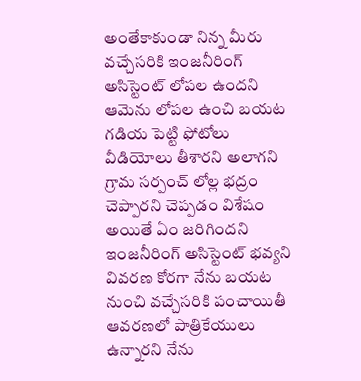అంతేకాకుండా నిన్న మీరు వచ్చేసరికి ఇంజనీరింగ్ అసిస్టెంట్ లోపల ఉందని ఆమెను లోపల ఉంచి బయట గడియ పెట్టి ఫోటోలు వీడియోలు తీశారని అలాగని గ్రామ సర్పంచ్ లోల్ల భద్రం చెప్పారని చెప్పడం విశేషం అయితే ఏం జరిగిందని ఇంజనీరింగ్ అసిస్టెంట్ భవ్యని వివరణ కోరగా నేను బయట నుంచి వచ్చేసరికి పంచాయితీ ఆవరణలో పాత్రికేయులు ఉన్నారని నేను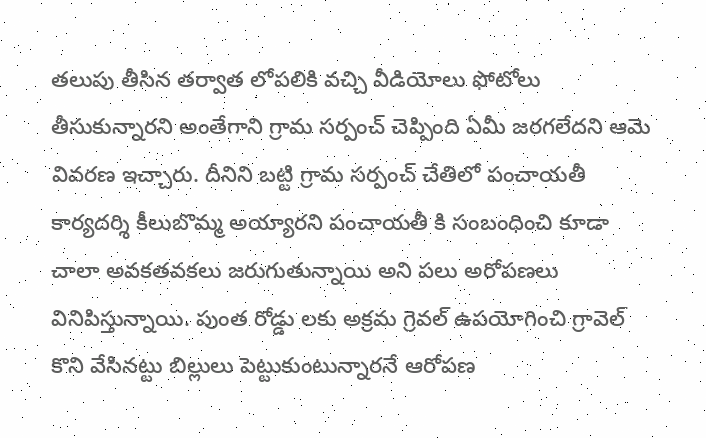తలుపు తీసిన తర్వాత లోపలికి వచ్చి వీడియోలు ఫోటోలు తీసుకున్నారని అంతేగాని గ్రామ సర్పంచ్ చెప్పింది ఏమీ జరగలేదని ఆమె వివరణ ఇచ్చారు. దీనిని బట్టి గ్రామ సర్పంచ్ చేతిలో పంచాయతీ కార్యదర్శి కీలుబొమ్మ అయ్యారని పంచాయతీ కి సంబంధించి కూడా చాలా అవకతవకలు జరుగుతున్నాయి అని పలు అరోపణలు వినిపిస్తున్నాయి. పుంత రోడ్డు లకు అక్రమ గ్రెవల్ ఉపయోగించి గ్రావెల్ కొని వేసినట్టు బిల్లులు పెట్టుకుంటున్నారనే ఆరోపణ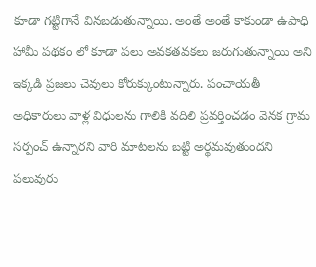కూడా గట్టిగానే వినబడుతున్నాయి. అంతే అంతే కాకుండా ఉపాధి హామీ పథకం లో కూడా పలు అవకతవకలు జరుగుతున్నాయి అని ఇక్కడి ప్రజలు చెవులు కోరుక్కుంటున్నారు. పంచాయతీ అధికారులు వాళ్ల విధులను గాలికి వదిలి ప్రవర్తించడం వెనక గ్రామ సర్పంచ్ ఉన్నారని వారి మాటలను బట్టి అర్థమవుతుందని పలువురు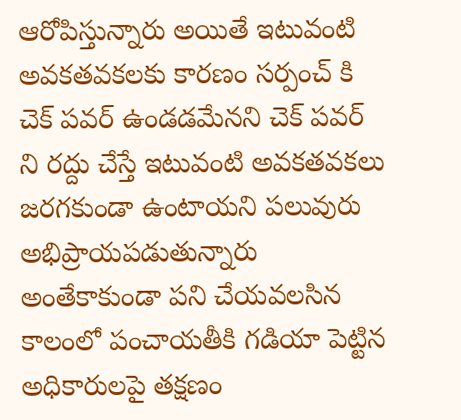ఆరోపిస్తున్నారు అయితే ఇటువంటి అవకతవకలకు కారణం సర్పంచ్ కి చెక్ పవర్ ఉండడమేనని చెక్ పవర్ ని రద్దు చేస్తే ఇటువంటి అవకతవకలు జరగకుండా ఉంటాయని పలువురు అభిప్రాయపడుతున్నారు అంతేకాకుండా పని చేయవలసిన కాలంలో పంచాయతీకి గడియా పెట్టిన అధికారులపై తక్షణం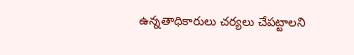ఉన్నతాధికారులు చర్యలు చేపట్టాలని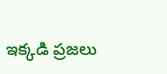ఇక్కడి ప్రజలు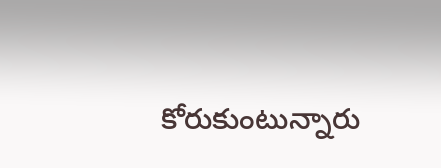కోరుకుంటున్నారు